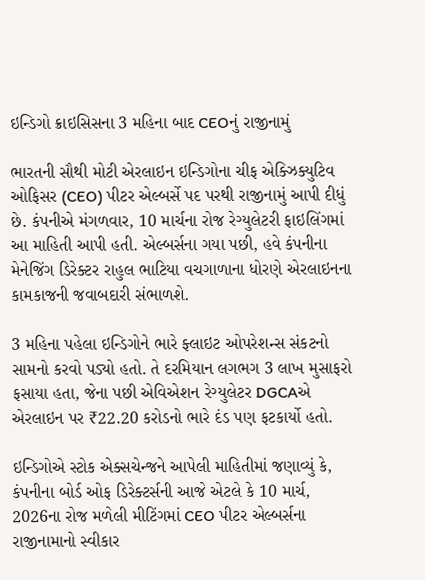ઇન્ડિગો ક્રાઇસિસના 3 મહિના બાદ CEOનું રાજીનામું

ભારતની સૌથી મોટી એરલાઇન ઇન્ડિગોના ચીફ એક્ઝિક્યુટિવ ઓફિસર (CEO) પીટર એલ્બર્સે પદ પરથી રાજીનામું આપી દીધું છે. કંપનીએ મંગળવાર, 10 માર્ચના રોજ રેગ્યુલેટરી ફાઇલિંગમાં આ માહિતી આપી હતી. એલ્બર્સના ગયા પછી, હવે કંપનીના મેનેજિંગ ડિરેક્ટર રાહુલ ભાટિયા વચગાળાના ધોરણે એરલાઇનના કામકાજની જવાબદારી સંભાળશે.

3 મહિના પહેલા ઇન્ડિગોને ભારે ફ્લાઇટ ઓપરેશન્સ સંકટનો સામનો કરવો પડ્યો હતો. તે દરમિયાન લગભગ 3 લાખ મુસાફરો ફસાયા હતા, જેના પછી એવિએશન રેગ્યુલેટર DGCAએ એરલાઇન પર ₹22.20 કરોડનો ભારે દંડ પણ ફટકાર્યો હતો.

ઇન્ડિગોએ સ્ટોક એક્સચેન્જને આપેલી માહિતીમાં જણાવ્યું કે, કંપનીના બોર્ડ ઓફ ડિરેક્ટર્સની આજે એટલે કે 10 માર્ચ, 2026ના રોજ મળેલી મીટિંગમાં CEO પીટર એલ્બર્સના રાજીનામાનો સ્વીકાર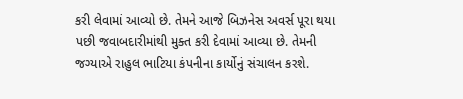કરી લેવામાં આવ્યો છે. તેમને આજે બિઝનેસ અવર્સ પૂરા થયા પછી જવાબદારીમાંથી મુક્ત કરી દેવામાં આવ્યા છે. તેમની જગ્યાએ રાહુલ ભાટિયા કંપનીના કાર્યોનું સંચાલન કરશે.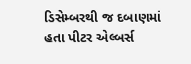ડિસેમ્બરથી જ દબાણમાં હતા પીટર એલ્બર્સ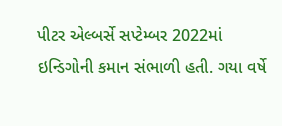પીટર એલ્બર્સે સપ્ટેમ્બર 2022માં ઇન્ડિગોની કમાન સંભાળી હતી. ગયા વર્ષે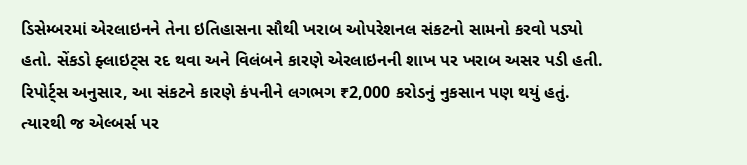ડિસેમ્બરમાં એરલાઇનને તેના ઇતિહાસના સૌથી ખરાબ ઓપરેશનલ સંકટનો સામનો કરવો પડ્યો હતો. સેંકડો ફ્લાઇટ્સ રદ થવા અને વિલંબને કારણે એરલાઇનની શાખ પર ખરાબ અસર પડી હતી. રિપોર્ટ્સ અનુસાર, આ સંકટને કારણે કંપનીને લગભગ ₹2,000 કરોડનું નુકસાન પણ થયું હતું. ત્યારથી જ એલ્બર્સ પર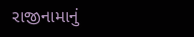રાજીનામાનું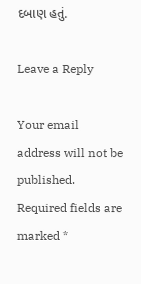દબાણ હતું.

Leave a Reply

Your email address will not be published. Required fields are marked *